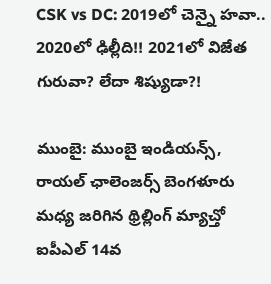CSK vs DC: 2019లో చెన్నై హవా.. 2020లో ఢిల్లీది!! 2021లో విజేత గురువా? లేదా శిష్యుడా?!

ముంబై: ముంబై ఇండియన్స్, రాయల్ ఛాలెంజర్స్ బెంగళూరు మధ్య జరిగిన థ్రిల్లింగ్ మ్యాచ్తో ఐపీఎల్ 14వ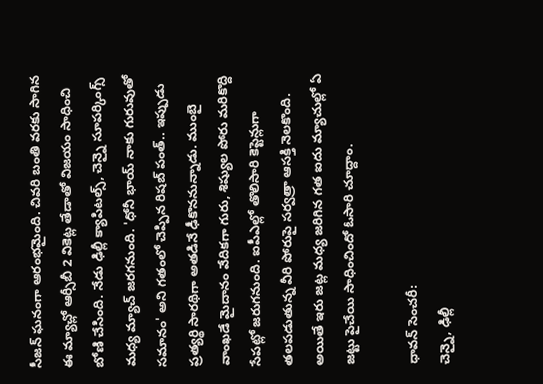సీజన్ ఘనంగా ఆరంభమైంది. చివరి బంతి వరకు సాగిన ఈ మ్యాచ్లో ఆర్సీబీ 2 వికెట్ల తేడాతో విజయం సాధించి బోణి చేసింది. నేడు ఢిల్లీ క్యాపిటల్స్, చెన్నై సూపర్కింగ్స్ మధ్య మ్యాచ్ జరగనుంది. 'ధోనీ భాయ్ నాకు గురువుతో సమానం' అని గతంలో చెప్పిన రిషబ్ పంత్.. ఇప్పుడు ప్రత్యర్థి సారథిగా అతడినే ఢీకొననున్నాడు. ముంబై వాంఖడే మైదానం వేదికగా గురు, శిష్యుల పోరు మరికొద్ది సేపట్లో జరుగనుంది. ఐపీఎల్లో తొలిసారి కెప్టెన్లుగా తలపడుతున్న వీరి పోరుపై సర్వత్రా ఆసక్తి నెలకొంది. అయితే ఇరు జట్ల మధ్య జరిగిన గత ఐదు మ్యాచుల్లో ఏ జట్టు పైచేయి సాధించిందో ఓసారి చూద్దాం.

ధావన్ సెంచరీ:
చెన్నై, ఢిల్లీ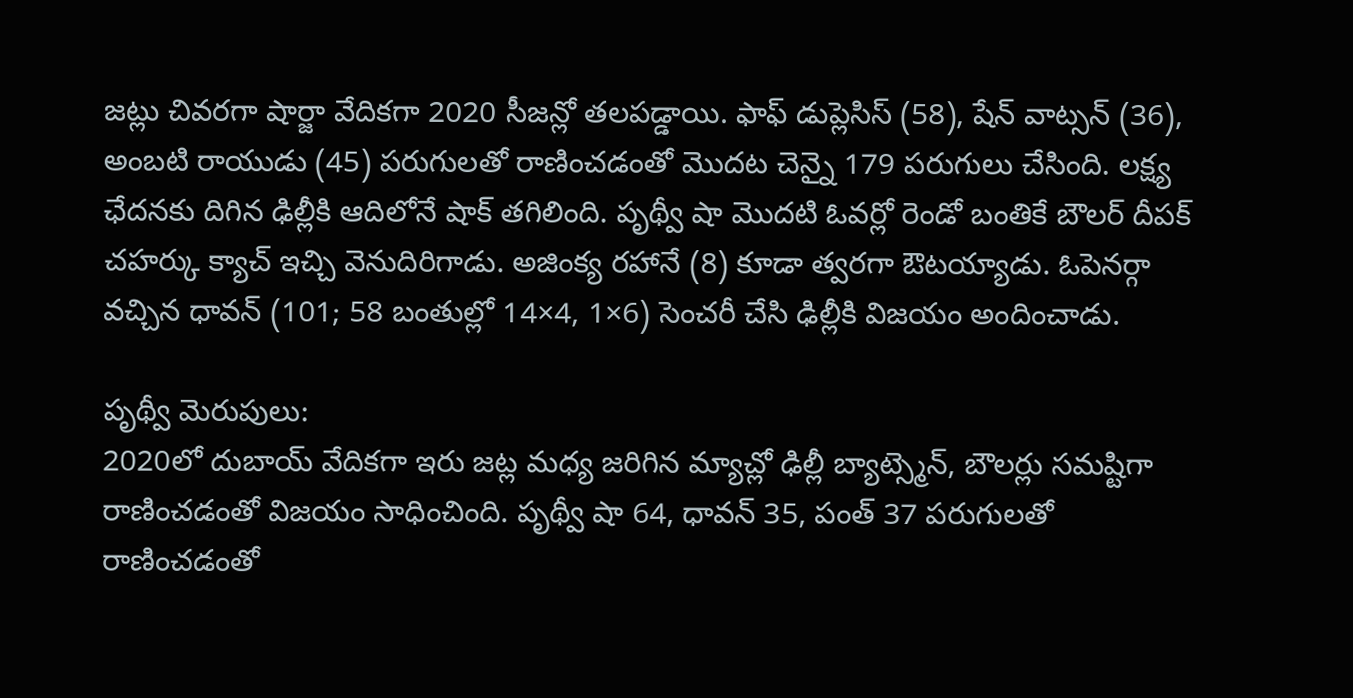జట్లు చివరగా షార్జా వేదికగా 2020 సీజన్లో తలపడ్డాయి. ఫాఫ్ డుప్లెసిస్ (58), షేన్ వాట్సన్ (36), అంబటి రాయుడు (45) పరుగులతో రాణించడంతో మొదట చెన్నై 179 పరుగులు చేసింది. లక్ష్య ఛేదనకు దిగిన ఢిల్లీకి ఆదిలోనే షాక్ తగిలింది. పృథ్వీ షా మొదటి ఓవర్లో రెండో బంతికే బౌలర్ దీపక్ చహర్కు క్యాచ్ ఇచ్చి వెనుదిరిగాడు. అజింక్య రహానే (8) కూడా త్వరగా ఔటయ్యాడు. ఓపెనర్గా వచ్చిన ధావన్ (101; 58 బంతుల్లో 14×4, 1×6) సెంచరీ చేసి ఢిల్లీకి విజయం అందించాడు.

పృథ్వీ మెరుపులు:
2020లో దుబాయ్ వేదికగా ఇరు జట్ల మధ్య జరిగిన మ్యాచ్లో ఢిల్లీ బ్యాట్స్మెన్, బౌలర్లు సమష్టిగా రాణించడంతో విజయం సాధించింది. పృథ్వీ షా 64, ధావన్ 35, పంత్ 37 పరుగులతో రాణించడంతో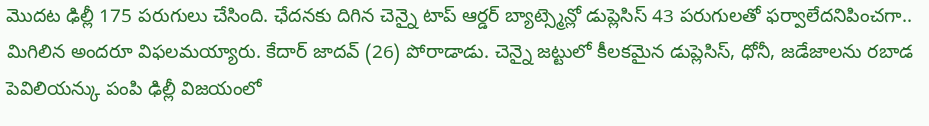మొదట ఢిల్లీ 175 పరుగులు చేసింది. ఛేదనకు దిగిన చెన్నై టాప్ ఆర్డర్ బ్యాట్స్మెన్లో డుప్లెసిస్ 43 పరుగులతో ఫర్వాలేదనిపించగా.. మిగిలిన అందరూ విఫలమయ్యారు. కేదార్ జాదవ్ (26) పోరాడాడు. చెన్నై జట్టులో కీలకమైన డుప్లెసిస్, ధోనీ, జడేజాలను రబాడ పెవిలియన్కు పంపి ఢిల్లీ విజయంలో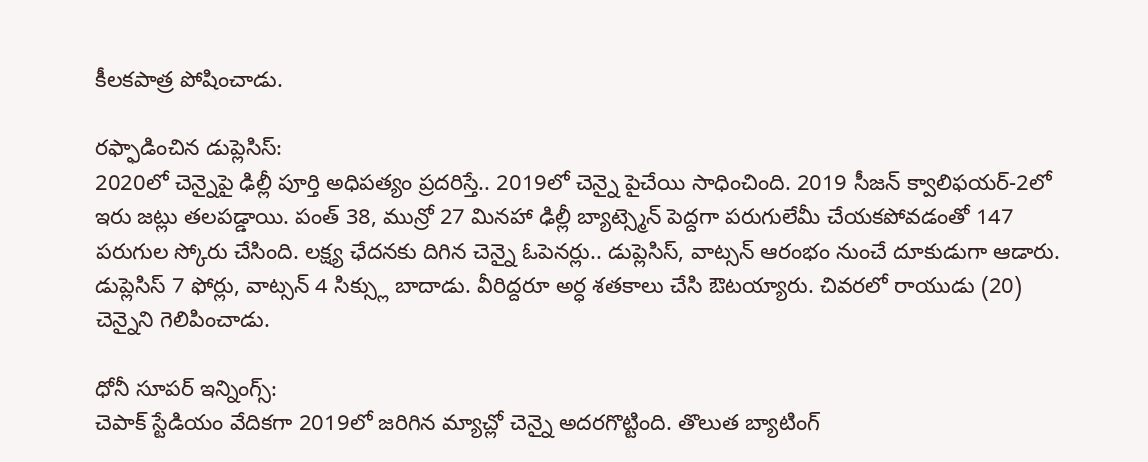కీలకపాత్ర పోషించాడు.

రఫ్ఫాడించిన డుప్లెసిస్:
2020లో చెన్నైపై ఢిల్లీ పూర్తి అధిపత్యం ప్రదరిస్తే.. 2019లో చెన్నై పైచేయి సాధించింది. 2019 సీజన్ క్వాలిఫయర్-2లో ఇరు జట్లు తలపడ్డాయి. పంత్ 38, మున్రో 27 మినహా ఢిల్లీ బ్యాట్స్మెన్ పెద్దగా పరుగులేమీ చేయకపోవడంతో 147 పరుగుల స్కోరు చేసింది. లక్ష్య ఛేదనకు దిగిన చెన్నై ఓపెనర్లు.. డుప్లెసిస్, వాట్సన్ ఆరంభం నుంచే దూకుడుగా ఆడారు. డుప్లెసిస్ 7 ఫోర్లు, వాట్సన్ 4 సిక్స్లు బాదాడు. వీరిద్దరూ అర్ధ శతకాలు చేసి ఔటయ్యారు. చివరలో రాయుడు (20) చెన్నైని గెలిపించాడు.

ధోనీ సూపర్ ఇన్నింగ్స్:
చెపాక్ స్టేడియం వేదికగా 2019లో జరిగిన మ్యాచ్లో చెన్నై అదరగొట్టింది. తొలుత బ్యాటింగ్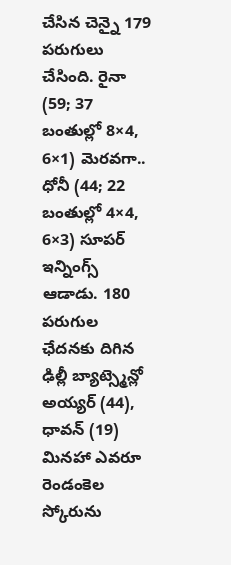చేసిన చెన్నై 179 పరుగులు చేసింది. రైనా (59; 37 బంతుల్లో 8×4, 6×1) మెరవగా.. ధోనీ (44; 22 బంతుల్లో 4×4, 6×3) సూపర్ ఇన్నింగ్స్ ఆడాడు. 180 పరుగుల ఛేదనకు దిగిన ఢిల్లీ బ్యాట్స్మెన్లో అయ్యర్ (44), ధావన్ (19) మినహా ఎవరూ రెండంకెల స్కోరును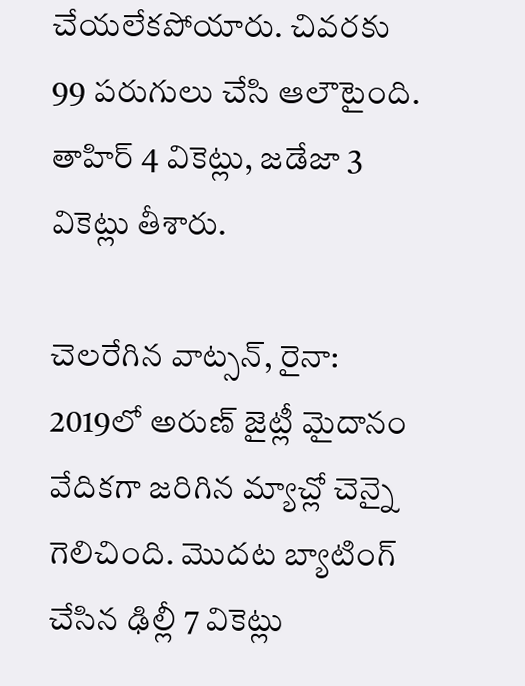చేయలేకపోయారు. చివరకు 99 పరుగులు చేసి ఆలౌటైంది. తాహిర్ 4 వికెట్లు, జడేజా 3 వికెట్లు తీశారు.

చెలరేగిన వాట్సన్, రైనా:
2019లో అరుణ్ జైట్లీ మైదానం వేదికగా జరిగిన మ్యాచ్లో చెన్నై గెలిచింది. మొదట బ్యాటింగ్ చేసిన ఢిల్లీ 7 వికెట్లు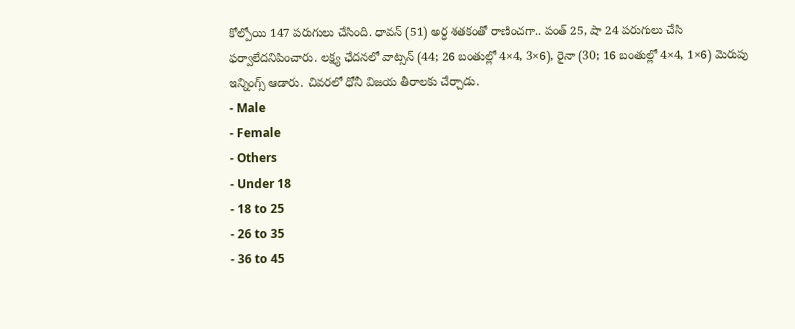కోల్పోయి 147 పరుగులు చేసింది. ధావన్ (51) అర్ధ శతకంతో రాణించగా.. పంత్ 25, షా 24 పరుగులు చేసి ఫర్వాలేదనిపించారు. లక్ష్య ఛేదనలో వాట్సన్ (44; 26 బంతుల్లో 4×4, 3×6), రైనా (30; 16 బంతుల్లో 4×4, 1×6) మెరుపు ఇన్నింగ్స్ ఆడారు. చివరలో ధోనీ విజయ తీరాలకు చేర్చాడు.
- Male
- Female
- Others
- Under 18
- 18 to 25
- 26 to 35
- 36 to 45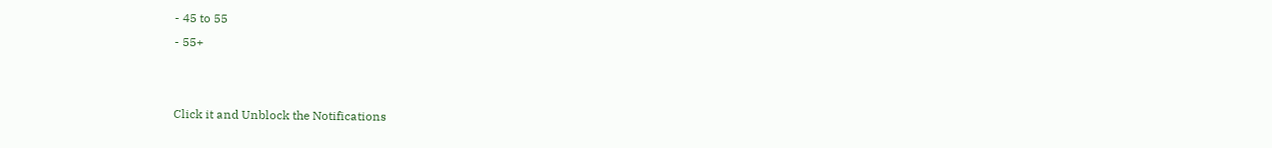- 45 to 55
- 55+


Click it and Unblock the Notifications